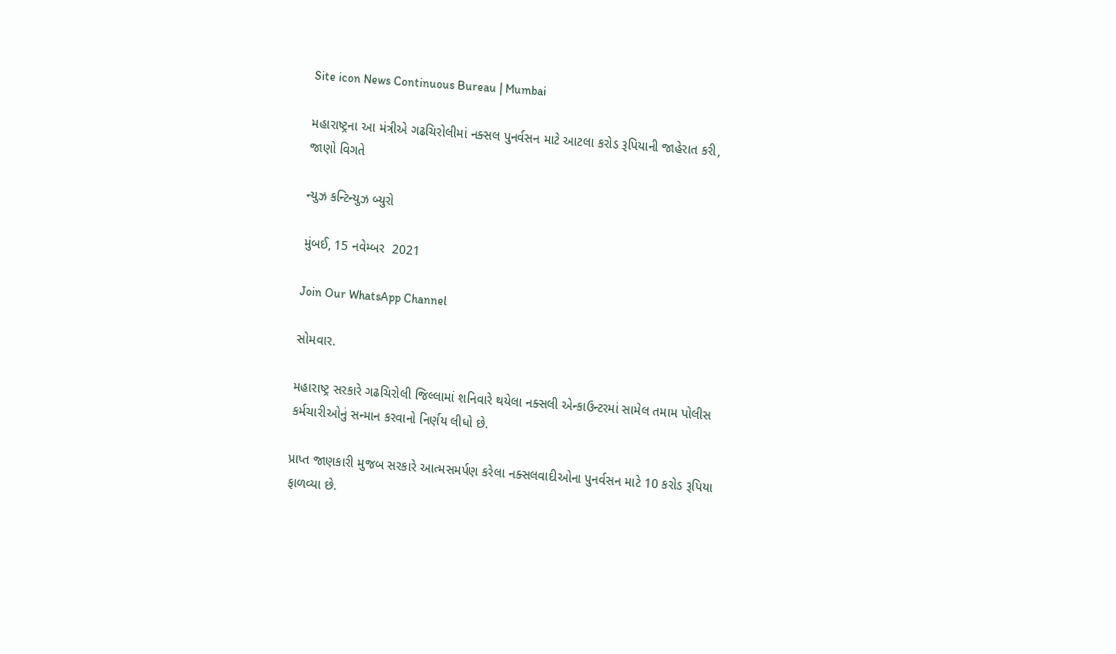Site icon News Continuous Bureau | Mumbai

મહારાષ્ટ્રના આ મંત્રીએ ગઢચિરોલીમાં નક્સલ પુનર્વસન માટે આટલા કરોડ રૂપિયાની જાહેરાત કરી, જાણો વિગતે

ન્યુઝ કન્ટિન્યુઝ બ્યુરો

મુંબઈ, 15 નવેમ્બર  2021

Join Our WhatsApp Channel

સોમવાર.

મહારાષ્ટ્ર સરકારે ગઢચિરોલી જિલ્લામાં શનિવારે થયેલા નક્સલી એન્કાઉન્ટરમાં સામેલ તમામ પોલીસ કર્મચારીઓનું સન્માન કરવાનો નિર્ણય લીધો છે.

પ્રાપ્ત જાણકારી મુજબ સરકારે આત્મસમર્પણ કરેલા નક્સલવાદીઓના પુનર્વસન માટે 10 કરોડ રૂપિયા ફાળવ્યા છે.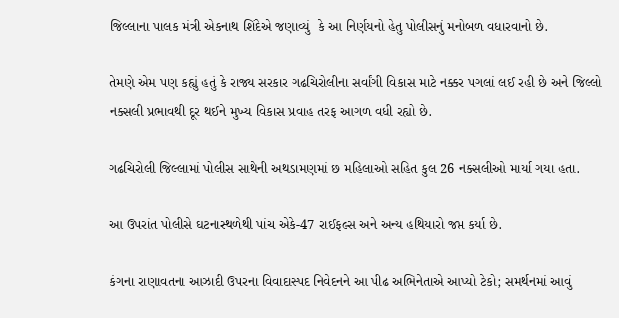જિલ્લાના પાલક મંત્રી એકનાથ શિંદેએ જણાવ્યું  કે આ નિર્ણયનો હેતુ પોલીસનું મનોબળ વધારવાનો છે.

તેમણે એમ પણ કહ્યું હતું કે રાજ્ય સરકાર ગઢચિરોલીના સર્વાંગી વિકાસ માટે નક્કર પગલાં લઈ રહી છે અને જિલ્લો નક્સલી પ્રભાવથી દૂર થઈને મુખ્ય વિકાસ પ્રવાહ તરફ આગળ વધી રહ્યો છે.

ગઢચિરોલી જિલ્લામાં પોલીસ સાથેની અથડામણમાં છ મહિલાઓ સહિત કુલ 26 નક્સલીઓ માર્યા ગયા હતા.

આ ઉપરાંત પોલીસે ઘટનાસ્થળેથી પાંચ એકે-47 રાઈફલ્સ અને અન્ય હથિયારો જપ્ત કર્યા છે.

કંગના રાણાવતના આઝાદી ઉપરના વિવાદાસ્પદ નિવેદનને આ પીઢ અભિનેતાએ આપ્યો ટેકો; સમર્થનમાં આવું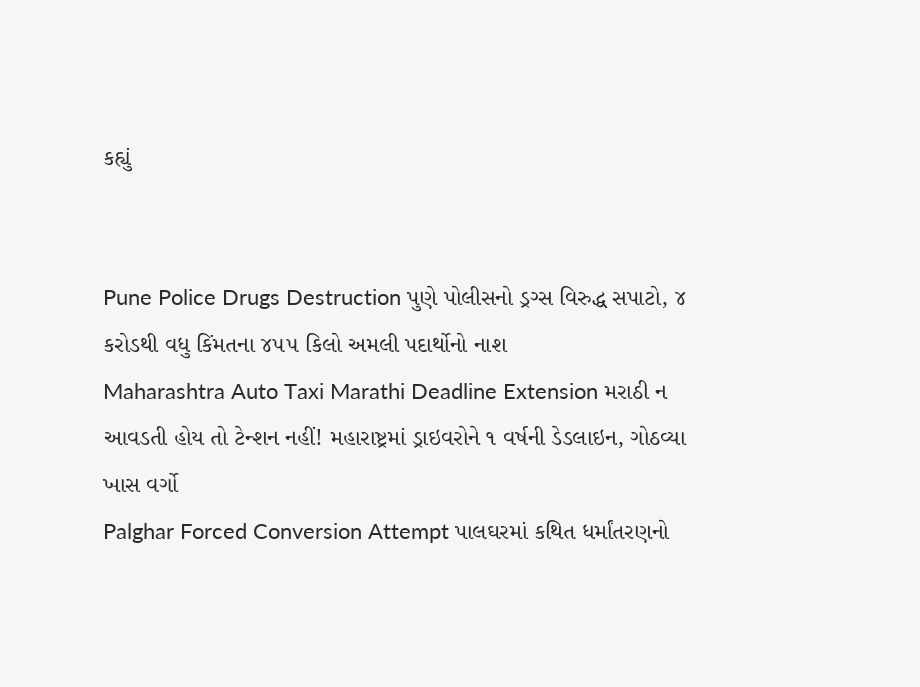કહ્યું


Pune Police Drugs Destruction પુણે પોલીસનો ડ્રગ્સ વિરુદ્ધ સપાટો, ૪ કરોડથી વધુ કિંમતના ૪૫૫ કિલો અમલી પદાર્થોનો નાશ
Maharashtra Auto Taxi Marathi Deadline Extension મરાઠી ન આવડતી હોય તો ટેન્શન નહીં! મહારાષ્ટ્રમાં ડ્રાઇવરોને ૧ વર્ષની ડેડલાઇન, ગોઠવ્યા ખાસ વર્ગો
Palghar Forced Conversion Attempt પાલઘરમાં કથિત ધર્માંતરણનો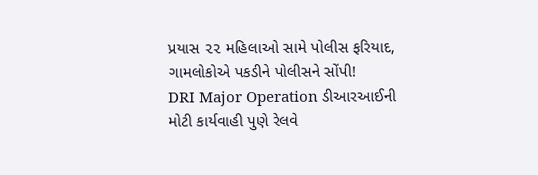પ્રયાસ ૨૨ મહિલાઓ સામે પોલીસ ફરિયાદ, ગામલોકોએ પકડીને પોલીસને સોંપી!
DRI Major Operation ડીઆરઆઈની મોટી કાર્યવાહી પુણે રેલવે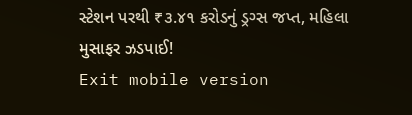સ્ટેશન પરથી ₹૩.૪૧ કરોડનું ડ્રગ્સ જપ્ત, મહિલા મુસાફર ઝડપાઈ!
Exit mobile version